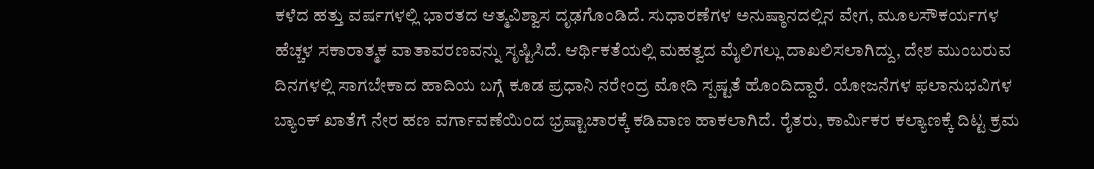ಕಳೆದ ಹತ್ತು ವರ್ಷಗಳಲ್ಲಿ ಭಾರತದ ಆತ್ಮವಿಶ್ವಾಸ ದೃಢಗೊಂಡಿದೆ. ಸುಧಾರಣೆಗಳ ಅನುಷ್ಠಾನದಲ್ಲಿನ ವೇಗ, ಮೂಲಸೌಕರ್ಯಗಳ ಹೆಚ್ಚಳ ಸಕಾರಾತ್ಮಕ ವಾತಾವರಣವನ್ನು ಸೃಷ್ಟಿಸಿದೆ. ಆರ್ಥಿಕತೆಯಲ್ಲಿ ಮಹತ್ವದ ಮೈಲಿಗಲ್ಲು ದಾಖಲಿಸಲಾಗಿದ್ದು, ದೇಶ ಮುಂಬರುವ ದಿನಗಳಲ್ಲಿ ಸಾಗಬೇಕಾದ ಹಾದಿಯ ಬಗ್ಗೆ ಕೂಡ ಪ್ರಧಾನಿ ನರೇಂದ್ರ ಮೋದಿ ಸ್ಪಷ್ಟತೆ ಹೊಂದಿದ್ದಾರೆ. ಯೋಜನೆಗಳ ಫಲಾನುಭವಿಗಳ ಬ್ಯಾಂಕ್ ಖಾತೆಗೆ ನೇರ ಹಣ ವರ್ಗಾವಣೆಯಿಂದ ಭ್ರಷ್ಟಾಚಾರಕ್ಕೆ ಕಡಿವಾಣ ಹಾಕಲಾಗಿದೆ. ರೈತರು, ಕಾರ್ವಿುಕರ ಕಲ್ಯಾಣಕ್ಕೆ ದಿಟ್ಟ ಕ್ರಮ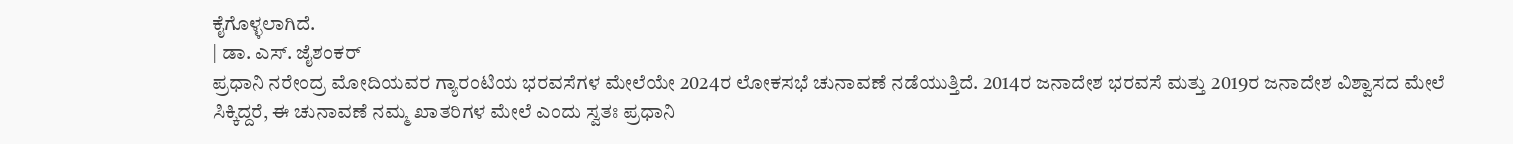ಕೈಗೊಳ್ಳಲಾಗಿದೆ.
| ಡಾ. ಎಸ್. ಜೈಶಂಕರ್
ಪ್ರಧಾನಿ ನರೇಂದ್ರ ಮೋದಿಯವರ ಗ್ಯಾರಂಟಿಯ ಭರವಸೆಗಳ ಮೇಲೆಯೇ 2024ರ ಲೋಕಸಭೆ ಚುನಾವಣೆ ನಡೆಯುತ್ತಿದೆ. 2014ರ ಜನಾದೇಶ ಭರವಸೆ ಮತ್ತು 2019ರ ಜನಾದೇಶ ವಿಶ್ವಾಸದ ಮೇಲೆ ಸಿಕ್ಕಿದ್ದರೆ, ಈ ಚುನಾವಣೆ ನಮ್ಮ ಖಾತರಿಗಳ ಮೇಲೆ ಎಂದು ಸ್ವತಃ ಪ್ರಧಾನಿ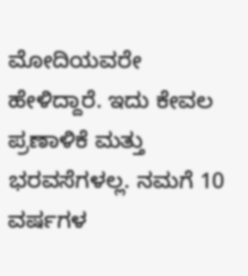ಮೋದಿಯವರೇ ಹೇಳಿದ್ದಾರೆ. ಇದು ಕೇವಲ ಪ್ರಣಾಳಿಕೆ ಮತ್ತು ಭರವಸೆಗಳಲ್ಲ. ನಮಗೆ 10 ವರ್ಷಗಳ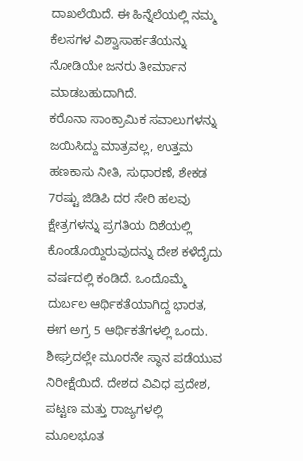ದಾಖಲೆಯಿದೆ. ಈ ಹಿನ್ನೆಲೆಯಲ್ಲಿ ನಮ್ಮ ಕೆಲಸಗಳ ವಿಶ್ವಾಸಾರ್ಹತೆಯನ್ನು ನೋಡಿಯೇ ಜನರು ತೀರ್ಮಾನ ಮಾಡಬಹುದಾಗಿದೆ.
ಕರೊನಾ ಸಾಂಕ್ರಾಮಿಕ ಸವಾಲುಗಳನ್ನು ಜಯಿಸಿದ್ದು ಮಾತ್ರವಲ್ಲ, ಉತ್ತಮ ಹಣಕಾಸು ನೀತಿ, ಸುಧಾರಣೆ, ಶೇಕಡ 7ರಷ್ಟು ಜಿಡಿಪಿ ದರ ಸೇರಿ ಹಲವು ಕ್ಷೇತ್ರಗಳನ್ನು ಪ್ರಗತಿಯ ದಿಶೆಯಲ್ಲಿ ಕೊಂಡೊಯ್ದಿರುವುದನ್ನು ದೇಶ ಕಳೆದೈದು ವರ್ಷದಲ್ಲಿ ಕಂಡಿದೆ. ಒಂದೊಮ್ಮೆ ದುರ್ಬಲ ಆರ್ಥಿಕತೆಯಾಗಿದ್ದ ಭಾರತ, ಈಗ ಅಗ್ರ 5 ಆರ್ಥಿಕತೆಗಳಲ್ಲಿ ಒಂದು. ಶೀಘ್ರದಲ್ಲೇ ಮೂರನೇ ಸ್ಥಾನ ಪಡೆಯುವ ನಿರೀಕ್ಷೆಯಿದೆ. ದೇಶದ ವಿವಿಧ ಪ್ರದೇಶ, ಪಟ್ಟಣ ಮತ್ತು ರಾಜ್ಯಗಳಲ್ಲಿ ಮೂಲಭೂತ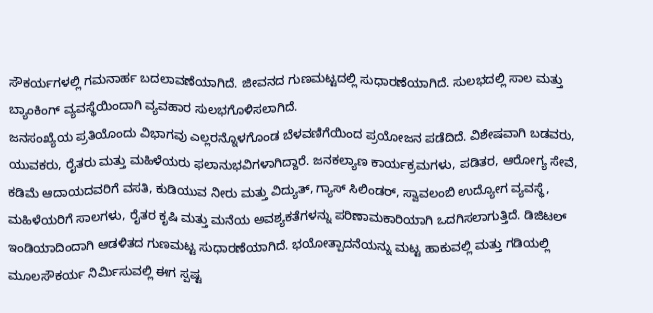ಸೌಕರ್ಯಗಳಲ್ಲಿ ಗಮನಾರ್ಹ ಬದಲಾವಣೆಯಾಗಿದೆ. ಜೀವನದ ಗುಣಮಟ್ಟದಲ್ಲಿ ಸುಧಾರಣೆಯಾಗಿದೆ. ಸುಲಭದಲ್ಲಿ ಸಾಲ ಮತ್ತು ಬ್ಯಾಂಕಿಂಗ್ ವ್ಯವಸ್ಥೆಯಿಂದಾಗಿ ವ್ಯವಹಾರ ಸುಲಭಗೊಳಿಸಲಾಗಿದೆ.
ಜನಸಂಖ್ಯೆಯ ಪ್ರತಿಯೊಂದು ವಿಭಾಗವು ಎಲ್ಲರನ್ನೊಳಗೊಂಡ ಬೆಳವಣಿಗೆಯಿಂದ ಪ್ರಯೋಜನ ಪಡೆದಿದೆ. ವಿಶೇಷವಾಗಿ ಬಡವರು, ಯುವಕರು, ರೈತರು ಮತ್ತು ಮಹಿಳೆಯರು ಫಲಾನುಭವಿಗಳಾಗಿದ್ದಾರೆ. ಜನಕಲ್ಯಾಣ ಕಾರ್ಯಕ್ರಮಗಳು, ಪಡಿತರ, ಆರೋಗ್ಯ ಸೇವೆ, ಕಡಿಮೆ ಆದಾಯದವರಿಗೆ ವಸತಿ, ಕುಡಿಯುವ ನೀರು ಮತ್ತು ವಿದ್ಯುತ್, ಗ್ಯಾಸ್ ಸಿಲಿಂಡರ್, ಸ್ವಾವಲಂಬಿ ಉದ್ಯೋಗ ವ್ಯವಸ್ಥೆ, ಮಹಿಳೆಯರಿಗೆ ಸಾಲಗಳು, ರೈತರ ಕೃಷಿ ಮತ್ತು ಮನೆಯ ಅವಶ್ಯಕತೆಗಳನ್ನು ಪರಿಣಾಮಕಾರಿಯಾಗಿ ಒದಗಿಸಲಾಗುತ್ತಿದೆ. ಡಿಜಿಟಲ್ ಇಂಡಿಯಾದಿಂದಾಗಿ ಆಡಳಿತದ ಗುಣಮಟ್ಟ ಸುಧಾರಣೆಯಾಗಿದೆ. ಭಯೋತ್ಪಾದನೆಯನ್ನು ಮಟ್ಟ ಹಾಕುವಲ್ಲಿ ಮತ್ತು ಗಡಿಯಲ್ಲಿ ಮೂಲಸೌಕರ್ಯ ನಿರ್ವಿುಸುವಲ್ಲಿ ಈಗ ಸ್ಪಷ್ಟ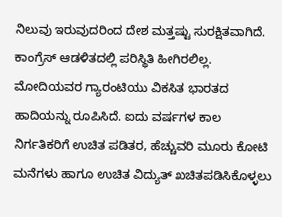ನಿಲುವು ಇರುವುದರಿಂದ ದೇಶ ಮತ್ತಷ್ಟು ಸುರಕ್ಷಿತವಾಗಿದೆ. ಕಾಂಗ್ರೆಸ್ ಆಡಳಿತದಲ್ಲಿ ಪರಿಸ್ಥಿತಿ ಹೀಗಿರಲಿಲ್ಲ.
ಮೋದಿಯವರ ಗ್ಯಾರಂಟಿಯು ವಿಕಸಿತ ಭಾರತದ ಹಾದಿಯನ್ನು ರೂಪಿಸಿದೆ. ಐದು ವರ್ಷಗಳ ಕಾಲ ನಿರ್ಗತಿಕರಿಗೆ ಉಚಿತ ಪಡಿತರ, ಹೆಚ್ಚುವರಿ ಮೂರು ಕೋಟಿ ಮನೆಗಳು ಹಾಗೂ ಉಚಿತ ವಿದ್ಯುತ್ ಖಚಿತಪಡಿಸಿಕೊಳ್ಳಲು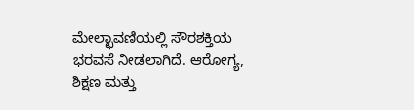ಮೇಲ್ಛಾವಣಿಯಲ್ಲಿ ಸೌರಶಕ್ತಿಯ ಭರವಸೆ ನೀಡಲಾಗಿದೆ. ಆರೋಗ್ಯ, ಶಿಕ್ಷಣ ಮತ್ತು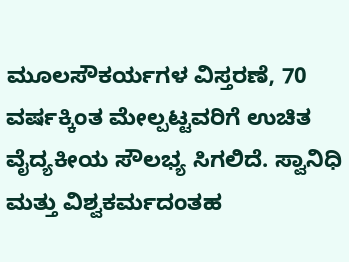ಮೂಲಸೌಕರ್ಯಗಳ ವಿಸ್ತರಣೆ, 70 ವರ್ಷಕ್ಕಿಂತ ಮೇಲ್ಪಟ್ಟವರಿಗೆ ಉಚಿತ ವೈದ್ಯಕೀಯ ಸೌಲಭ್ಯ ಸಿಗಲಿದೆ. ಸ್ವಾನಿಧಿ ಮತ್ತು ವಿಶ್ವಕರ್ಮದಂತಹ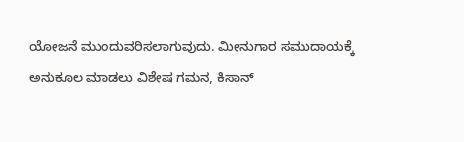ಯೋಜನೆ ಮುಂದುವರಿಸಲಾಗುವುದು. ಮೀನುಗಾರ ಸಮುದಾಯಕ್ಕೆ ಅನುಕೂಲ ಮಾಡಲು ವಿಶೇಷ ಗಮನ, ಕಿಸಾನ್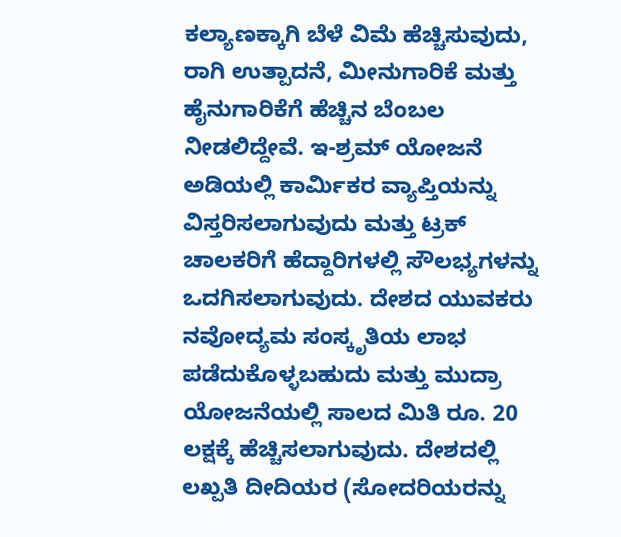ಕಲ್ಯಾಣಕ್ಕಾಗಿ ಬೆಳೆ ವಿಮೆ ಹೆಚ್ಚಿಸುವುದು, ರಾಗಿ ಉತ್ಪಾದನೆ, ಮೀನುಗಾರಿಕೆ ಮತ್ತು ಹೈನುಗಾರಿಕೆಗೆ ಹೆಚ್ಚಿನ ಬೆಂಬಲ ನೀಡಲಿದ್ದೇವೆ. ಇ-ಶ್ರಮ್ ಯೋಜನೆ ಅಡಿಯಲ್ಲಿ ಕಾರ್ವಿುಕರ ವ್ಯಾಪ್ತಿಯನ್ನು ವಿಸ್ತರಿಸಲಾಗುವುದು ಮತ್ತು ಟ್ರಕ್ ಚಾಲಕರಿಗೆ ಹೆದ್ದಾರಿಗಳಲ್ಲಿ ಸೌಲಭ್ಯಗಳನ್ನು ಒದಗಿಸಲಾಗುವುದು. ದೇಶದ ಯುವಕರು ನವೋದ್ಯಮ ಸಂಸ್ಕೃತಿಯ ಲಾಭ ಪಡೆದುಕೊಳ್ಳಬಹುದು ಮತ್ತು ಮುದ್ರಾ ಯೋಜನೆಯಲ್ಲಿ ಸಾಲದ ಮಿತಿ ರೂ. 20 ಲಕ್ಷಕ್ಕೆ ಹೆಚ್ಚಿಸಲಾಗುವುದು. ದೇಶದಲ್ಲಿ ಲಖ್ಪತಿ ದೀದಿಯರ (ಸೋದರಿಯರನ್ನು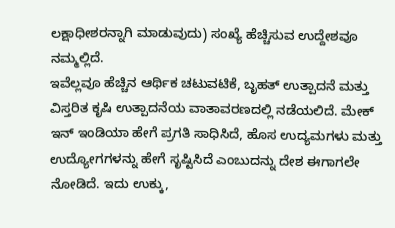ಲಕ್ಷಾಧೀಶರನ್ನಾಗಿ ಮಾಡುವುದು) ಸಂಖ್ಯೆ ಹೆಚ್ಚಿಸುವ ಉದ್ದೇಶವೂ ನಮ್ಮಲ್ಲಿದೆ.
ಇವೆಲ್ಲವೂ ಹೆಚ್ಚಿನ ಆರ್ಥಿಕ ಚಟುವಟಿಕೆ, ಬೃಹತ್ ಉತ್ಪಾದನೆ ಮತ್ತು ವಿಸ್ತರಿತ ಕೃಷಿ ಉತ್ಪಾದನೆಯ ವಾತಾವರಣದಲ್ಲಿ ನಡೆಯಲಿದೆ. ಮೇಕ್ ಇನ್ ಇಂಡಿಯಾ ಹೇಗೆ ಪ್ರಗತಿ ಸಾಧಿಸಿದೆ, ಹೊಸ ಉದ್ಯಮಗಳು ಮತ್ತು ಉದ್ಯೋಗಗಳನ್ನು ಹೇಗೆ ಸೃಷ್ಟಿಸಿದೆ ಎಂಬುದನ್ನು ದೇಶ ಈಗಾಗಲೇ ನೋಡಿದೆ. ಇದು ಉಕ್ಕು,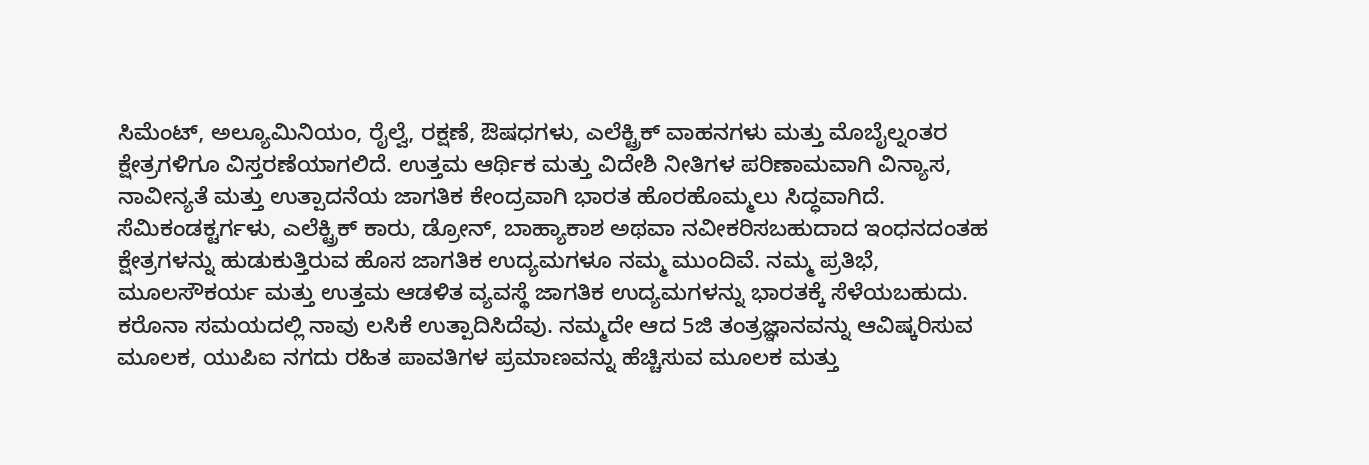ಸಿಮೆಂಟ್, ಅಲ್ಯೂಮಿನಿಯಂ, ರೈಲ್ವೆ, ರಕ್ಷಣೆ, ಔಷಧಗಳು, ಎಲೆಕ್ಟ್ರಿಕ್ ವಾಹನಗಳು ಮತ್ತು ಮೊಬೈಲ್ನಂತರ ಕ್ಷೇತ್ರಗಳಿಗೂ ವಿಸ್ತರಣೆಯಾಗಲಿದೆ. ಉತ್ತಮ ಆರ್ಥಿಕ ಮತ್ತು ವಿದೇಶಿ ನೀತಿಗಳ ಪರಿಣಾಮವಾಗಿ ವಿನ್ಯಾಸ, ನಾವೀನ್ಯತೆ ಮತ್ತು ಉತ್ಪಾದನೆಯ ಜಾಗತಿಕ ಕೇಂದ್ರವಾಗಿ ಭಾರತ ಹೊರಹೊಮ್ಮಲು ಸಿದ್ಧವಾಗಿದೆ. ಸೆಮಿಕಂಡಕ್ಟರ್ಗಳು, ಎಲೆಕ್ಟ್ರಿಕ್ ಕಾರು, ಡ್ರೋನ್, ಬಾಹ್ಯಾಕಾಶ ಅಥವಾ ನವೀಕರಿಸಬಹುದಾದ ಇಂಧನದಂತಹ ಕ್ಷೇತ್ರಗಳನ್ನು ಹುಡುಕುತ್ತಿರುವ ಹೊಸ ಜಾಗತಿಕ ಉದ್ಯಮಗಳೂ ನಮ್ಮ ಮುಂದಿವೆ. ನಮ್ಮ ಪ್ರತಿಭೆ, ಮೂಲಸೌಕರ್ಯ ಮತ್ತು ಉತ್ತಮ ಆಡಳಿತ ವ್ಯವಸ್ಥೆ ಜಾಗತಿಕ ಉದ್ಯಮಗಳನ್ನು ಭಾರತಕ್ಕೆ ಸೆಳೆಯಬಹುದು. ಕರೊನಾ ಸಮಯದಲ್ಲಿ ನಾವು ಲಸಿಕೆ ಉತ್ಪಾದಿಸಿದೆವು. ನಮ್ಮದೇ ಆದ 5ಜಿ ತಂತ್ರಜ್ಞಾನವನ್ನು ಆವಿಷ್ಕರಿಸುವ ಮೂಲಕ, ಯುಪಿಐ ನಗದು ರಹಿತ ಪಾವತಿಗಳ ಪ್ರಮಾಣವನ್ನು ಹೆಚ್ಚಿಸುವ ಮೂಲಕ ಮತ್ತು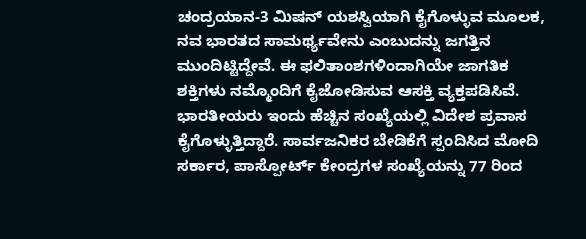ಚಂದ್ರಯಾನ-3 ಮಿಷನ್ ಯಶಸ್ವಿಯಾಗಿ ಕೈಗೊಳ್ಳುವ ಮೂಲಕ, ನವ ಭಾರತದ ಸಾಮರ್ಥ್ಯವೇನು ಎಂಬುದನ್ನು ಜಗತ್ತಿನ ಮುಂದಿಟ್ಟಿದ್ದೇವೆ. ಈ ಫಲಿತಾಂಶಗಳಿಂದಾಗಿಯೇ ಜಾಗತಿಕ ಶಕ್ತಿಗಳು ನಮ್ಮೊಂದಿಗೆ ಕೈಜೋಡಿಸುವ ಆಸಕ್ತಿ ವ್ಯಕ್ತಪಡಿಸಿವೆ.
ಭಾರತೀಯರು ಇಂದು ಹೆಚ್ಚಿನ ಸಂಖ್ಯೆಯಲ್ಲಿ ವಿದೇಶ ಪ್ರವಾಸ ಕೈಗೊಳ್ಳುತ್ತಿದ್ದಾರೆ. ಸಾರ್ವಜನಿಕರ ಬೇಡಿಕೆಗೆ ಸ್ಪಂದಿಸಿದ ಮೋದಿ ಸರ್ಕಾರ, ಪಾಸ್ಪೋರ್ಟ್ ಕೇಂದ್ರಗಳ ಸಂಖ್ಯೆಯನ್ನು 77 ರಿಂದ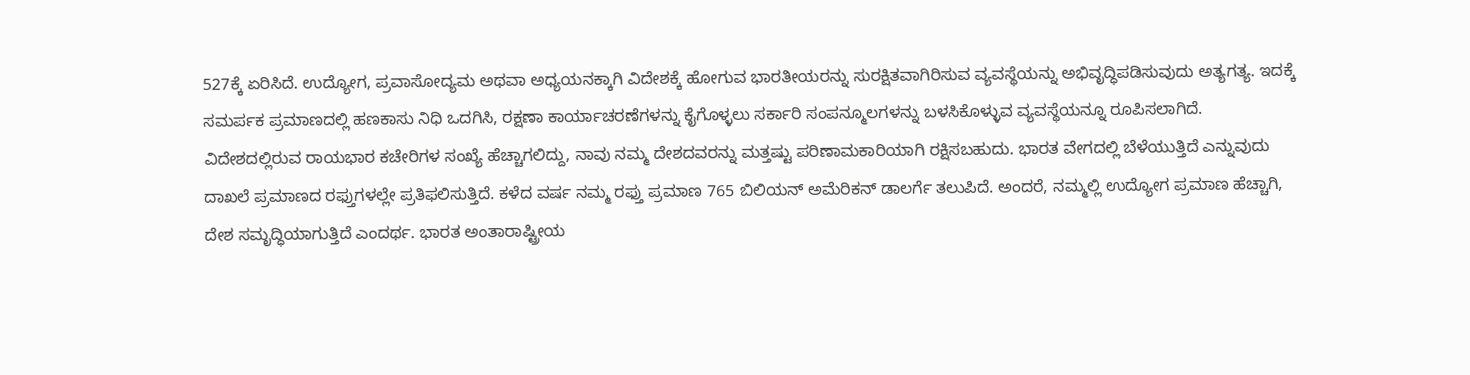527ಕ್ಕೆ ಏರಿಸಿದೆ. ಉದ್ಯೋಗ, ಪ್ರವಾಸೋದ್ಯಮ ಅಥವಾ ಅಧ್ಯಯನಕ್ಕಾಗಿ ವಿದೇಶಕ್ಕೆ ಹೋಗುವ ಭಾರತೀಯರನ್ನು ಸುರಕ್ಷಿತವಾಗಿರಿಸುವ ವ್ಯವಸ್ಥೆಯನ್ನು ಅಭಿವೃದ್ಧಿಪಡಿಸುವುದು ಅತ್ಯಗತ್ಯ. ಇದಕ್ಕೆ ಸಮರ್ಪಕ ಪ್ರಮಾಣದಲ್ಲಿ ಹಣಕಾಸು ನಿಧಿ ಒದಗಿಸಿ, ರಕ್ಷಣಾ ಕಾರ್ಯಾಚರಣೆಗಳನ್ನು ಕೈಗೊಳ್ಳಲು ಸರ್ಕಾರಿ ಸಂಪನ್ಮೂಲಗಳನ್ನು ಬಳಸಿಕೊಳ್ಳುವ ವ್ಯವಸ್ಥೆಯನ್ನೂ ರೂಪಿಸಲಾಗಿದೆ. ವಿದೇಶದಲ್ಲಿರುವ ರಾಯಭಾರ ಕಚೇರಿಗಳ ಸಂಖ್ಯೆ ಹೆಚ್ಚಾಗಲಿದ್ದು, ನಾವು ನಮ್ಮ ದೇಶದವರನ್ನು ಮತ್ತಷ್ಟು ಪರಿಣಾಮಕಾರಿಯಾಗಿ ರಕ್ಷಿಸಬಹುದು. ಭಾರತ ವೇಗದಲ್ಲಿ ಬೆಳೆಯುತ್ತಿದೆ ಎನ್ನುವುದು ದಾಖಲೆ ಪ್ರಮಾಣದ ರಫ್ತುಗಳಲ್ಲೇ ಪ್ರತಿಫಲಿಸುತ್ತಿದೆ. ಕಳೆದ ವರ್ಷ ನಮ್ಮ ರಫ್ತು ಪ್ರಮಾಣ 765 ಬಿಲಿಯನ್ ಅಮೆರಿಕನ್ ಡಾಲರ್ಗೆ ತಲುಪಿದೆ. ಅಂದರೆ, ನಮ್ಮಲ್ಲಿ ಉದ್ಯೋಗ ಪ್ರಮಾಣ ಹೆಚ್ಚಾಗಿ, ದೇಶ ಸಮೃದ್ಧಿಯಾಗುತ್ತಿದೆ ಎಂದರ್ಥ. ಭಾರತ ಅಂತಾರಾಷ್ಟ್ರೀಯ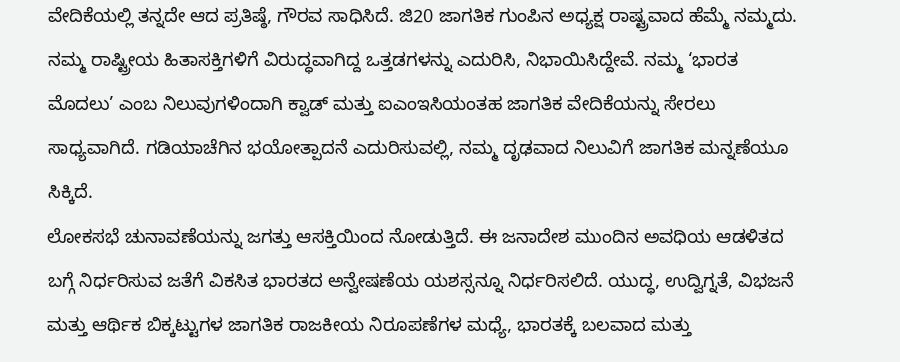ವೇದಿಕೆಯಲ್ಲಿ ತನ್ನದೇ ಆದ ಪ್ರತಿಷ್ಠೆ, ಗೌರವ ಸಾಧಿಸಿದೆ. ಜಿ20 ಜಾಗತಿಕ ಗುಂಪಿನ ಅಧ್ಯಕ್ಷ ರಾಷ್ಟ್ರವಾದ ಹೆಮ್ಮೆ ನಮ್ಮದು. ನಮ್ಮ ರಾಷ್ಟ್ರೀಯ ಹಿತಾಸಕ್ತಿಗಳಿಗೆ ವಿರುದ್ಧವಾಗಿದ್ದ ಒತ್ತಡಗಳನ್ನು ಎದುರಿಸಿ, ನಿಭಾಯಿಸಿದ್ದೇವೆ. ನಮ್ಮ ‘ಭಾರತ ಮೊದಲು’ ಎಂಬ ನಿಲುವುಗಳಿಂದಾಗಿ ಕ್ವಾಡ್ ಮತ್ತು ಐಎಂಇಸಿಯಂತಹ ಜಾಗತಿಕ ವೇದಿಕೆಯನ್ನು ಸೇರಲು ಸಾಧ್ಯವಾಗಿದೆ. ಗಡಿಯಾಚೆಗಿನ ಭಯೋತ್ಪಾದನೆ ಎದುರಿಸುವಲ್ಲಿ, ನಮ್ಮ ದೃಢವಾದ ನಿಲುವಿಗೆ ಜಾಗತಿಕ ಮನ್ನಣೆಯೂ ಸಿಕ್ಕಿದೆ.
ಲೋಕಸಭೆ ಚುನಾವಣೆಯನ್ನು ಜಗತ್ತು ಆಸಕ್ತಿಯಿಂದ ನೋಡುತ್ತಿದೆ. ಈ ಜನಾದೇಶ ಮುಂದಿನ ಅವಧಿಯ ಆಡಳಿತದ ಬಗ್ಗೆ ನಿರ್ಧರಿಸುವ ಜತೆಗೆ ವಿಕಸಿತ ಭಾರತದ ಅನ್ವೇಷಣೆಯ ಯಶಸ್ಸನ್ನೂ ನಿರ್ಧರಿಸಲಿದೆ. ಯುದ್ಧ, ಉದ್ವಿಗ್ನತೆ, ವಿಭಜನೆ ಮತ್ತು ಆರ್ಥಿಕ ಬಿಕ್ಕಟ್ಟುಗಳ ಜಾಗತಿಕ ರಾಜಕೀಯ ನಿರೂಪಣೆಗಳ ಮಧ್ಯೆ, ಭಾರತಕ್ಕೆ ಬಲವಾದ ಮತ್ತು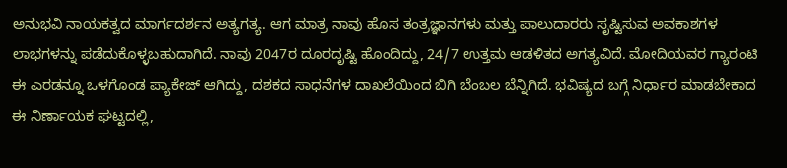ಅನುಭವಿ ನಾಯಕತ್ವದ ಮಾರ್ಗದರ್ಶನ ಅತ್ಯಗತ್ಯ. ಆಗ ಮಾತ್ರ ನಾವು ಹೊಸ ತಂತ್ರಜ್ಞಾನಗಳು ಮತ್ತು ಪಾಲುದಾರರು ಸೃಷ್ಟಿಸುವ ಅವಕಾಶಗಳ ಲಾಭಗಳನ್ನು ಪಡೆದುಕೊಳ್ಳಬಹುದಾಗಿದೆ. ನಾವು 2047ರ ದೂರದೃಷ್ಟಿ ಹೊಂದಿದ್ದು, 24/7 ಉತ್ತಮ ಆಡಳಿತದ ಅಗತ್ಯವಿದೆ. ಮೋದಿಯವರ ಗ್ಯಾರಂಟಿ ಈ ಎರಡನ್ನೂ ಒಳಗೊಂಡ ಪ್ಯಾಕೇಜ್ ಆಗಿದ್ದು, ದಶಕದ ಸಾಧನೆಗಳ ದಾಖಲೆಯಿಂದ ಬಿಗಿ ಬೆಂಬಲ ಬೆನ್ನಿಗಿದೆ. ಭವಿಷ್ಯದ ಬಗ್ಗೆ ನಿರ್ಧಾರ ಮಾಡಬೇಕಾದ ಈ ನಿರ್ಣಾಯಕ ಘಟ್ಟದಲ್ಲಿ,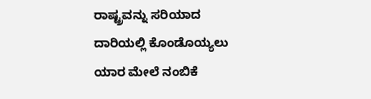ರಾಷ್ಟ್ರವನ್ನು ಸರಿಯಾದ ದಾರಿಯಲ್ಲಿ ಕೊಂಡೊಯ್ಯಲು ಯಾರ ಮೇಲೆ ನಂಬಿಕೆ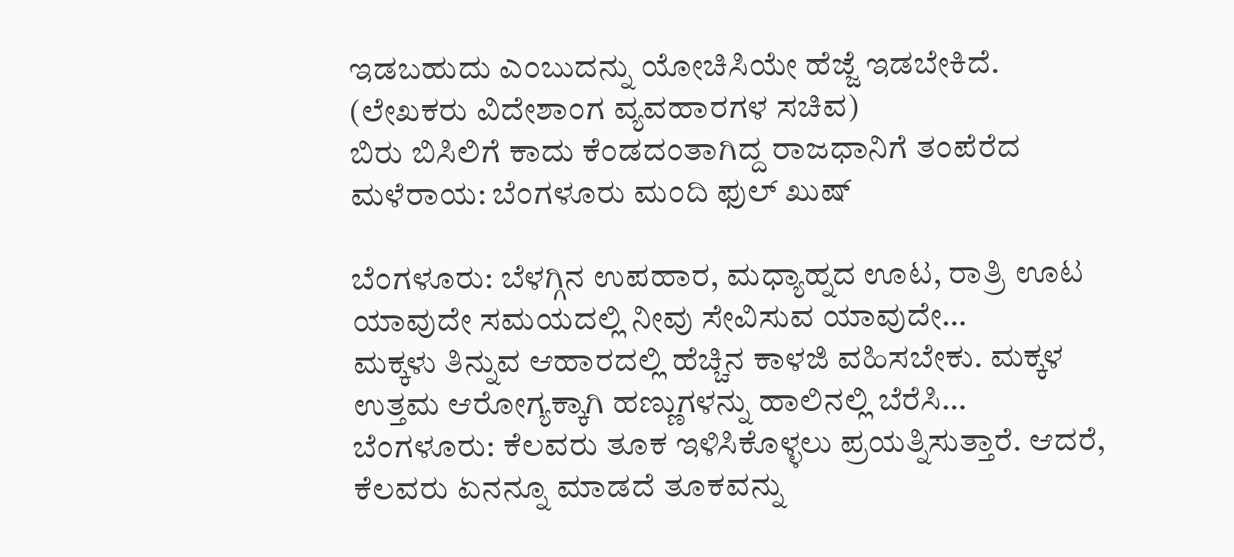ಇಡಬಹುದು ಎಂಬುದನ್ನು ಯೋಚಿಸಿಯೇ ಹೆಜ್ಜೆ ಇಡಬೇಕಿದೆ.
(ಲೇಖಕರು ವಿದೇಶಾಂಗ ವ್ಯವಹಾರಗಳ ಸಚಿವ)
ಬಿರು ಬಿಸಿಲಿಗೆ ಕಾದು ಕೆಂಡದಂತಾಗಿದ್ದ ರಾಜಧಾನಿಗೆ ತಂಪೆರೆದ ಮಳೆರಾಯ: ಬೆಂಗಳೂರು ಮಂದಿ ಫುಲ್ ಖುಷ್

ಬೆಂಗಳೂರು: ಬೆಳಗ್ಗಿನ ಉಪಹಾರ, ಮಧ್ಯಾಹ್ನದ ಊಟ, ರಾತ್ರಿ ಊಟ ಯಾವುದೇ ಸಮಯದಲ್ಲಿ ನೀವು ಸೇವಿಸುವ ಯಾವುದೇ…
ಮಕ್ಕಳು ತಿನ್ನುವ ಆಹಾರದಲ್ಲಿ ಹೆಚ್ಚಿನ ಕಾಳಜಿ ವಹಿಸಬೇಕು. ಮಕ್ಕಳ ಉತ್ತಮ ಆರೋಗ್ಯಕ್ಕಾಗಿ ಹಣ್ಣುಗಳನ್ನು ಹಾಲಿನಲ್ಲಿ ಬೆರೆಸಿ…
ಬೆಂಗಳೂರು: ಕೆಲವರು ತೂಕ ಇಳಿಸಿಕೊಳ್ಳಲು ಪ್ರಯತ್ನಿಸುತ್ತಾರೆ. ಆದರೆ, ಕೆಲವರು ಏನನ್ನೂ ಮಾಡದೆ ತೂಕವನ್ನು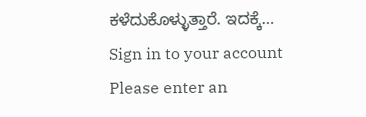ಕಳೆದುಕೊಳ್ಳುತ್ತಾರೆ. ಇದಕ್ಕೆ…
Sign in to your account
Please enter an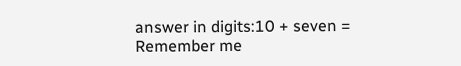answer in digits:10 + seven =
Remember me